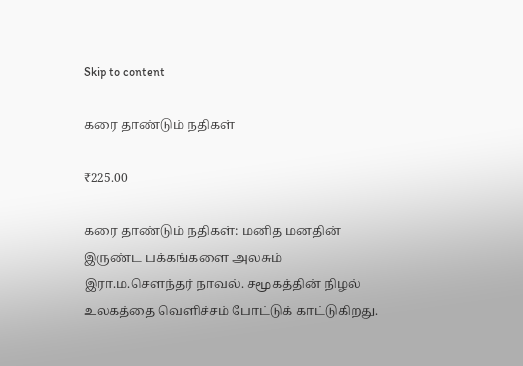Skip to content

கரை தாண்டும் நதிகள்

₹225.00

கரை தாண்டும் நதிகள்: மனித மனதின் இருண்ட பக்கங்களை அலசும் இரா.ம.சௌந்தர் நாவல். சமூகத்தின் நிழல் உலகத்தை வெளிச்சம் போட்டுக் காட்டுகிறது.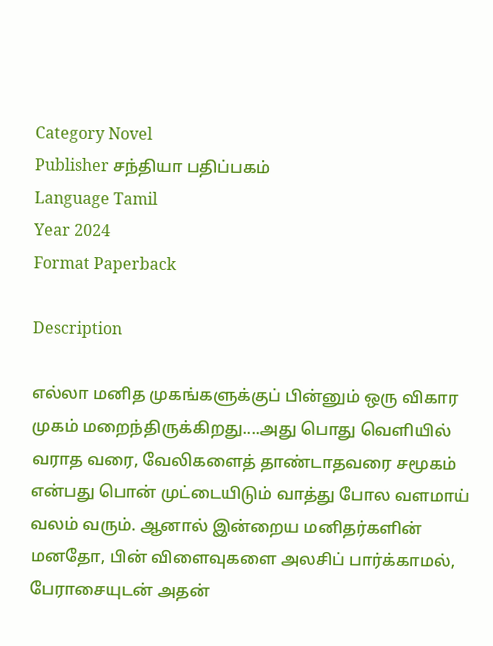Category Novel
Publisher சந்தியா பதிப்பகம்
Language Tamil
Year 2024
Format Paperback

Description

எல்லா மனித முகங்களுக்குப் பின்னும் ஒரு விகார முகம் மறைந்திருக்கிறது....அது பொது வெளியில் வராத வரை, வேலிகளைத் தாண்டாதவரை சமூகம் என்பது பொன் முட்டையிடும் வாத்து போல வளமாய் வலம் வரும். ஆனால் இன்றைய மனிதர்களின் மனதோ, பின் விளைவுகளை அலசிப் பார்க்காமல், பேராசையுடன் அதன்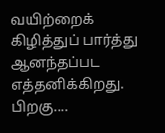வயிற்றைக் கிழித்துப் பார்த்து ஆனந்தப்பட எத்தனிக்கிறது. பிறகு....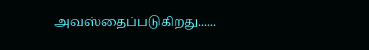அவஸ்தைப்படுகிறது......